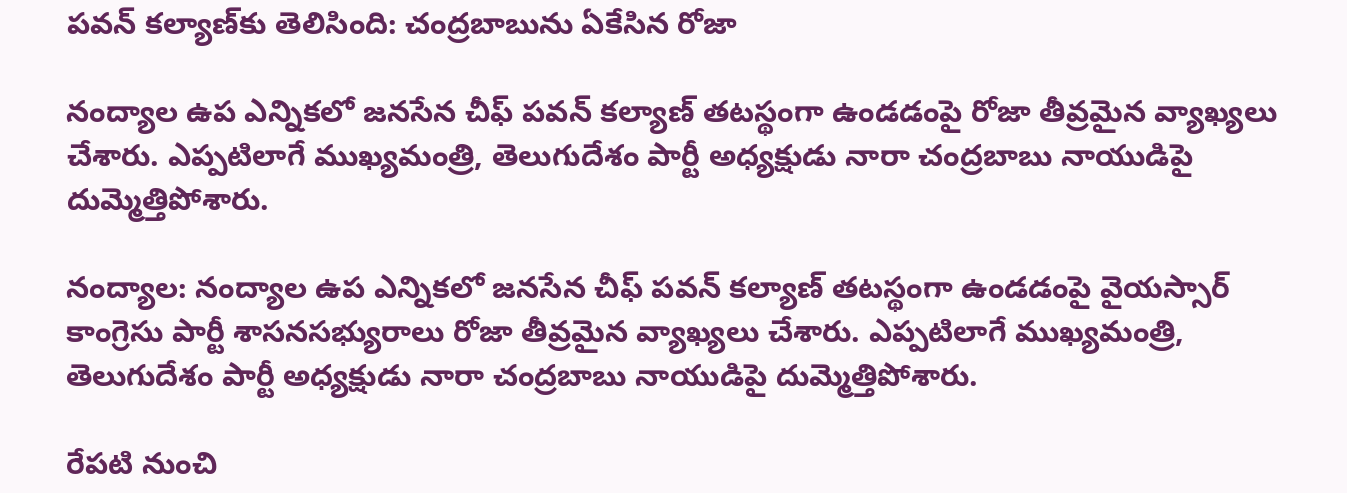పవన్ కల్యాణ్‌కు తెలిసింది: చంద్రబాబును ఏకేసిన రోజా

నంద్యాల ఉప ఎన్నికలో జనసేన చీఫ్ పవన్ కల్యాణ్ తటస్థంగా ఉండడంపై రోజా తీవ్రమైన వ్యాఖ్యలు చేశారు. ఎప్పటిలాగే ముఖ్యమంత్రి, తెలుగుదేశం పార్టీ అధ్యక్షుడు నారా చంద్రబాబు నాయుడిపై దుమ్మెత్తిపోశారు.

నంద్యాల: నంద్యాల ఉప ఎన్నికలో జనసేన చీఫ్ పవన్ కల్యాణ్ తటస్థంగా ఉండడంపై వైయస్సార్ కాంగ్రెసు పార్టీ శాసనసభ్యురాలు రోజా తీవ్రమైన వ్యాఖ్యలు చేశారు. ఎప్పటిలాగే ముఖ్యమంత్రి, తెలుగుదేశం పార్టీ అధ్యక్షుడు నారా చంద్రబాబు నాయుడిపై దుమ్మెత్తిపోశారు.

రేప‌టి నుంచి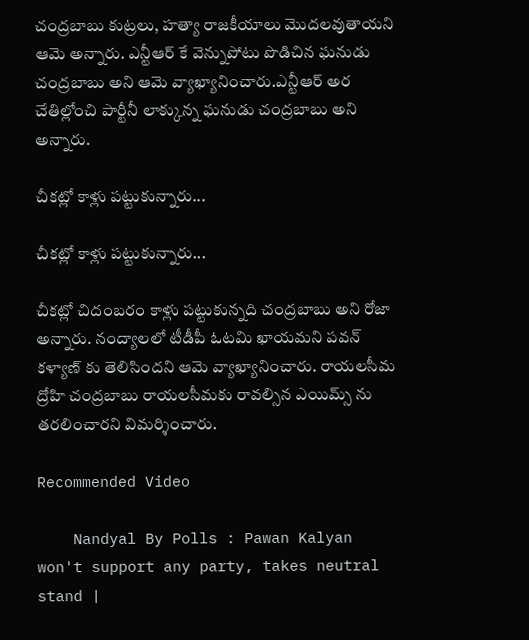చంద్ర‌బాబు కుట్ర‌లు, హ‌త్యా రాజ‌కీయాలు మొద‌ల‌వుతాయని ఆమె అన్నారు. ఎన్టీఆర్ కే వెన్నుపోటు పొడిచిన ఘ‌నుడు చంద్ర‌బాబు అని ఆమె వ్యాఖ్యానించారు.ఎన్టీఆర్ అర చేతిల్లోంచి పార్టీనీ లాక్కున్న ఘ‌నుడు చంద్ర‌బాబు అని అన్నారు.

చీకట్లో కాళ్లు పట్టుకున్నారు...

చీకట్లో కాళ్లు పట్టుకున్నారు...

చీక‌ట్లో చిదంబ‌రం కాళ్లు ప‌ట్టుకున్న‌ది చంద్ర‌బాబు అని రోజా అన్నారు. నంద్యాల‌లో టీడీపీ ఓట‌మి ఖాయ‌మ‌ని ప‌వ‌న్ క‌ళ్యాణ్ కు తెలిసిందని ఆమె వ్యాఖ్యానించారు. రాయ‌ల‌సీమ ద్రోహి చంద్ర‌బాబు రాయ‌ల‌సీమ‌కు రావ‌ల్సిన ఎయిమ్స్ ను త‌ర‌లించారని విమర్శించారు.

Recommended Video

    Nandyal By Polls : Pawan Kalyan won't support any party, takes neutral stand |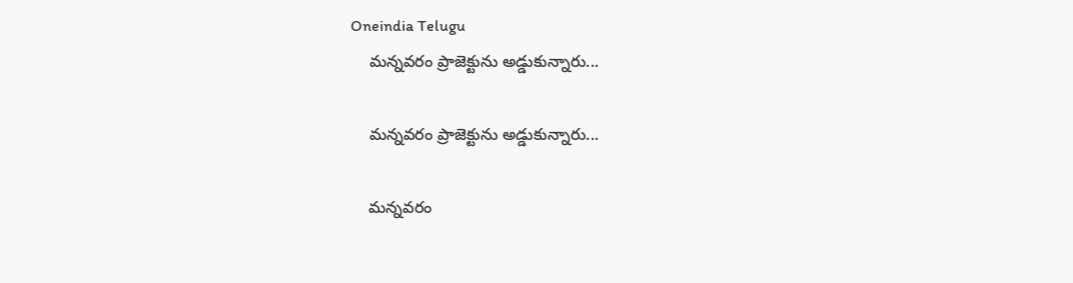Oneindia Telugu
    మన్నవరం ప్రాజెక్టును అడ్డుకున్నారు...

    మన్నవరం ప్రాజెక్టును అడ్డుకున్నారు...

    మ‌న్న‌వ‌రం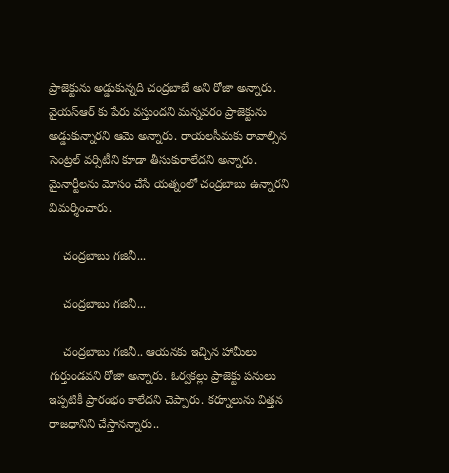ప్రాజెక్టును అడ్డుకున్న‌ది చంద్ర‌బాబే అని రోజా అన్నారు. వైయ‌స్ఆర్ కు పేరు వ‌స్తుంద‌ని మ‌న్న‌వ‌రం ప్రాజెక్టును అడ్డుకున్నారని ఆమె అన్నారు. రాయ‌ల‌సీమ‌కు రావాల్సిన సెంట్ర‌ల్ వ‌ర్సిటీని కూడా తీసుకురాలేదని అన్నారు. మైనార్టీల‌ను మోసం చేసే య‌త్నంలో చంద్ర‌బాబు ఉన్నారని విమర్శించారు.

    చంద్రబాబు గజినీ...

    చంద్రబాబు గజినీ...

    చంద్ర‌బాబు గ‌జినీ.. ఆయ‌న‌కు ఇచ్చిన హామీలు గుర్తుండ‌వని రోజా అన్నారు. ఓర్వ‌క‌ల్లు ప్రాజెక్టు ప‌నులు ఇప్ప‌టికీ ప్రారంభం కాలేదని చెప్పారు. క‌ర్నూలును విత్త‌న‌ రాజ‌ధానిని చేస్తాన‌న్నారు..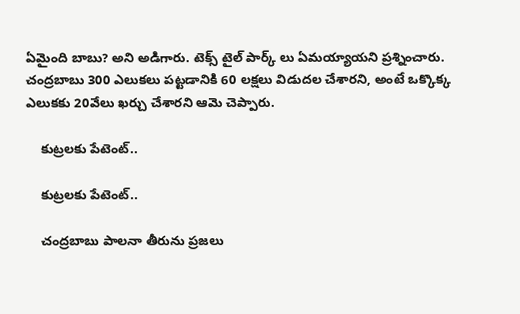ఏమైంది బాబు? అని అడిగారు. టెక్స్ టైల్ పార్క్ లు ఏమ‌య్యాయని ప్రశ్నించారు. చంద్ర‌బాబు 300 ఎలుక‌లు ప‌ట్ట‌డానికి 60 ల‌క్ష‌లు విడుద‌ల చేశారని, అంటే ఒక్కొక్క ఎలుక‌కు 20వేలు ఖర్చు చేశారని ఆమె చెప్పారు.

    కుట్రలకు పేటెంట్..

    కుట్రలకు పేటెంట్..

    చంద్ర‌బాబు పాల‌నా తీరును ప్ర‌జ‌లు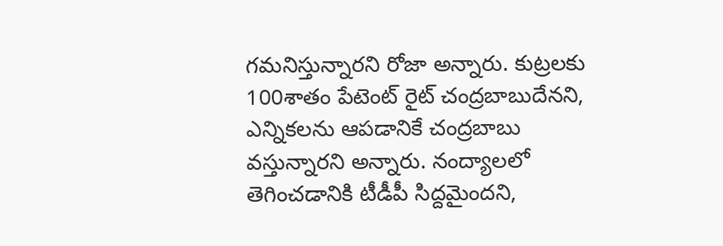గ‌మ‌నిస్తున్నారని రోజా అన్నారు. కుట్ర‌ల‌కు 100శాతం పేటెంట్ రైట్ చంద్ర‌బాబుదేనని, ఎన్నిక‌ల‌ను ఆప‌డానికే చంద్ర‌బాబు వ‌స్తున్నారని అన్నారు. నంద్యాల‌లో తెగించ‌డానికి టీడీపీ సిద్ద‌మైందని,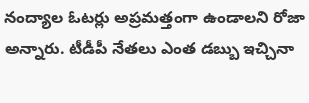నంద్యాల ఓట‌ర్లు అప్ర‌మ‌త్తంగా ఉండాలని రోజా అన్నారు. టీడీపీ నేత‌లు ఎంత డ‌బ్బు ఇచ్చినా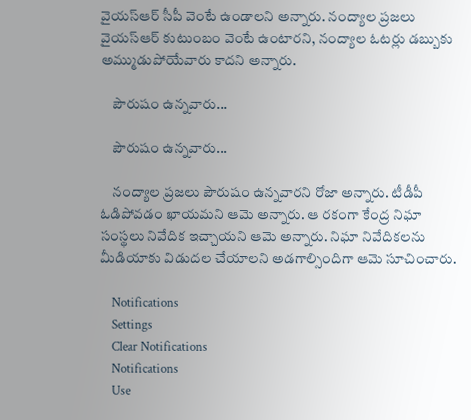వైయ‌స్ఆర్ సీపీ వెంటే ఉండాలని అన్నారు. నంద్యాల ప్ర‌జ‌లు వైయ‌స్ఆర్ కుటుంబం వెంటే ఉంటారని, నంద్యాల ఓట‌ర్లు డ‌బ్బుకు అమ్ముడుపోయేవారు కాదని అన్నారు.

    పౌరుషం ఉన్నవారు...

    పౌరుషం ఉన్నవారు...

    నంద్యాల ప్ర‌జ‌లు పౌరుషం ఉన్న‌వారని రోజా అన్నారు. టీడీపీ ఓడిపోవడం ఖాయమని ఆమె అన్నారు. ఆ రకంగా కేంద్ర నిఘా సంస్థ‌లు నివేదిక ఇచ్చాయని ఆమె అన్నారు. నిఘా నివేదిక‌ల‌ను మీడియాకు విడుద‌ల చేయాలని అడగాల్సిందిగా ఆమె సూచించారు.

    Notifications
    Settings
    Clear Notifications
    Notifications
    Use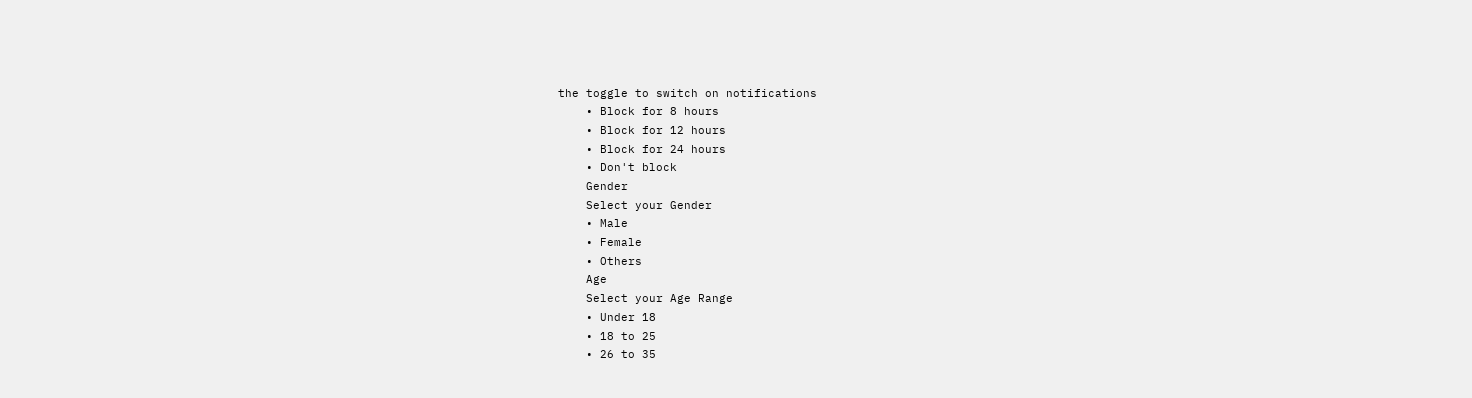the toggle to switch on notifications
    • Block for 8 hours
    • Block for 12 hours
    • Block for 24 hours
    • Don't block
    Gender
    Select your Gender
    • Male
    • Female
    • Others
    Age
    Select your Age Range
    • Under 18
    • 18 to 25
    • 26 to 35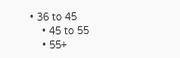• 36 to 45
    • 45 to 55
    • 55+